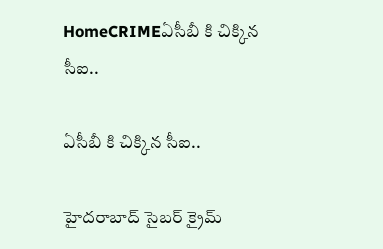HomeCRIMEఏసీబీ కి చిక్కిన సీఐ..

ఏసీబీ కి చిక్కిన సీఐ..

హైదరాబాద్‌ సైబర్ క్రైమ్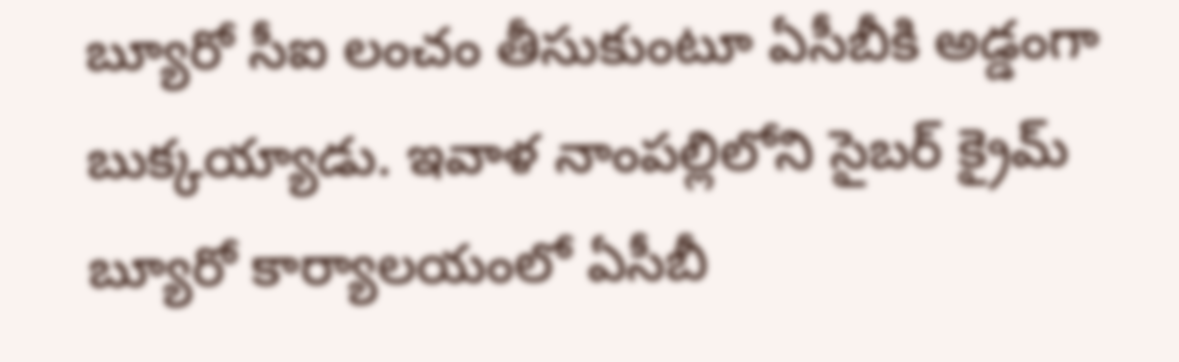బ్యూరో సీఐ లంచం తీసుకుంటూ ఏసీబీకి అడ్డంగా బుక్కయ్యాడు. ఇవాళ నాంపల్లిలోని సైబర్ క్రైమ్ బ్యూరో కార్యాలయంలో ఏసీబీ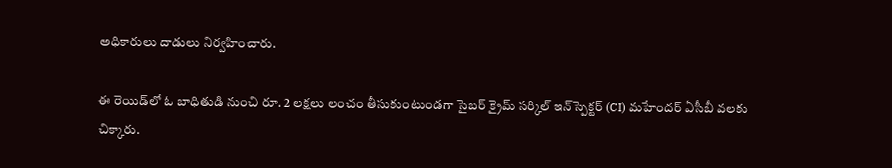అధికారులు దాడులు నిర్వహించారు.

ఈ రెయిడ్‍లో ఓ బాధితుడి నుంచి రూ. 2 లక్షలు లంచం తీసుకుంటుండగా సైబర్ క్రైమ్ సర్కిల్ ఇన్‌స్పెక్టర్ (CI) మహేందర్ ఏసీబీ వలకు చిక్కారు.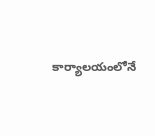కార్యాలయంలోనే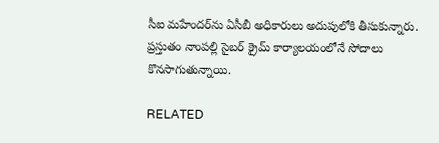సీఐ మహేందర్‌ను ఏసీబీ అధికారులు అదుపులోకి తీసుకున్నారు. ప్రస్తుతం నాంపల్లి సైబర్ క్రైమ్ కార్యాలయంలోనే సోదాలు కొనసాగుతున్నాయి.

RELATED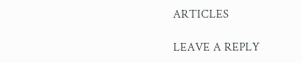ARTICLES

LEAVE A REPLY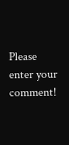Please enter your comment!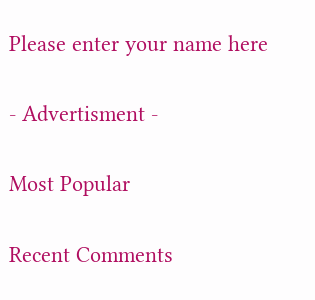Please enter your name here

- Advertisment -

Most Popular

Recent Comments